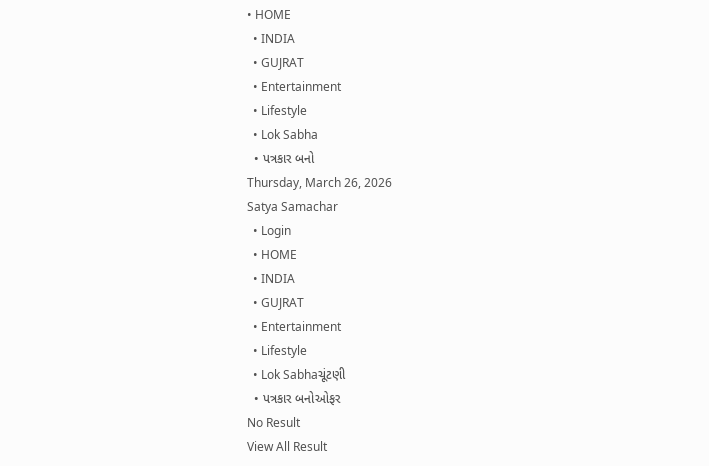• HOME
  • INDIA
  • GUJRAT
  • Entertainment
  • Lifestyle
  • Lok Sabha
  • પત્રકાર બનો
Thursday, March 26, 2026
Satya Samachar
  • Login
  • HOME
  • INDIA
  • GUJRAT
  • Entertainment
  • Lifestyle
  • Lok Sabhaચૂંટણી
  • પત્રકાર બનોઓફર
No Result
View All Result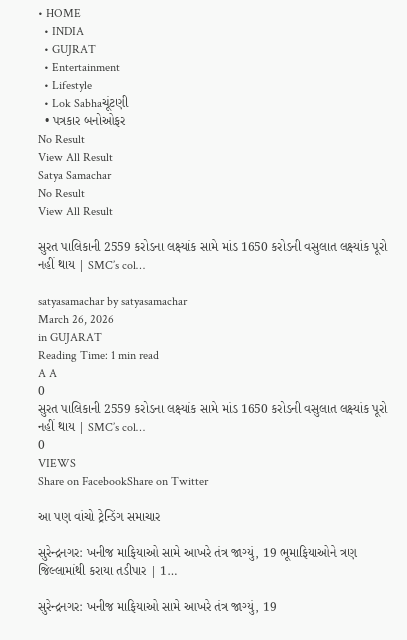• HOME
  • INDIA
  • GUJRAT
  • Entertainment
  • Lifestyle
  • Lok Sabhaચૂંટણી
  • પત્રકાર બનોઓફર
No Result
View All Result
Satya Samachar
No Result
View All Result

સુરત પાલિકાની 2559 કરોડના લક્ષ્યાંક સામે માંડ 1650 કરોડની વસુલાત લક્ષ્યાંક પૂરો નહીં થાય | SMC’s col…

satyasamachar by satyasamachar
March 26, 2026
in GUJARAT
Reading Time: 1 min read
A A
0
સુરત પાલિકાની 2559 કરોડના લક્ષ્યાંક સામે માંડ 1650 કરોડની વસુલાત લક્ષ્યાંક પૂરો નહીં થાય | SMC’s col…
0
VIEWS
Share on FacebookShare on Twitter

આ પણ વાંચો ટ્રેન્ડિંગ સમાચાર

સુરેન્દ્રનગર: ખનીજ માફિયાઓ સામે આખરે તંત્ર જાગ્યું, 19 ભૂમાફિયાઓને ત્રણ જિલ્લામાંથી કરાયા તડીપાર | 1…

સુરેન્દ્રનગર: ખનીજ માફિયાઓ સામે આખરે તંત્ર જાગ્યું, 19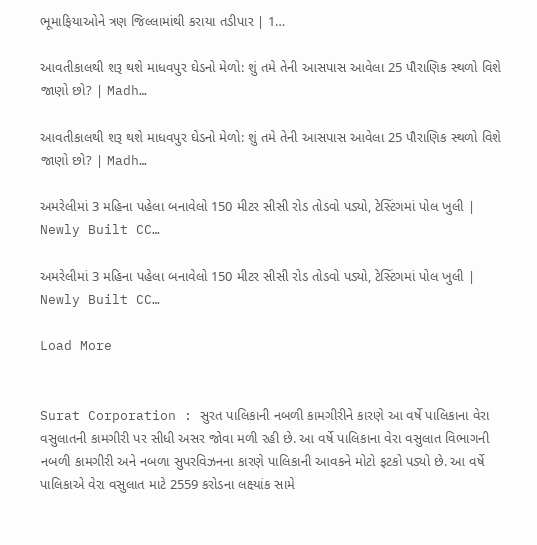ભૂમાફિયાઓને ત્રણ જિલ્લામાંથી કરાયા તડીપાર | 1…

આવતીકાલથી શરૂ થશે માધવપુર ઘેડનો મેળો: શું તમે તેની આસપાસ આવેલા 25 પૌરાણિક સ્થળો વિશે જાણો છો? | Madh…

આવતીકાલથી શરૂ થશે માધવપુર ઘેડનો મેળો: શું તમે તેની આસપાસ આવેલા 25 પૌરાણિક સ્થળો વિશે જાણો છો? | Madh…

અમરેલીમાં 3 મહિના પહેલા બનાવેલો 150 મીટર સીસી રોડ તોડવો પડ્યો, ટેસ્ટિંગમાં પોલ ખુલી | Newly Built CC…

અમરેલીમાં 3 મહિના પહેલા બનાવેલો 150 મીટર સીસી રોડ તોડવો પડ્યો, ટેસ્ટિંગમાં પોલ ખુલી | Newly Built CC…

Load More


Surat Corporation : સુરત પાલિકાની નબળી કામગીરીને કારણે આ વર્ષે પાલિકાના વેરા વસુલાતની કામગીરી પર સીધી અસર જોવા મળી રહી છે. આ વર્ષે પાલિકાના વેરા વસુલાત વિભાગની નબળી કામગીરી અને નબળા સુપરવિઝનના કારણે પાલિકાની આવકને મોટો ફટકો પડ્યો છે. આ વર્ષે પાલિકાએ વેરા વસુલાત માટે 2559 કરોડના લક્ષ્યાંક સામે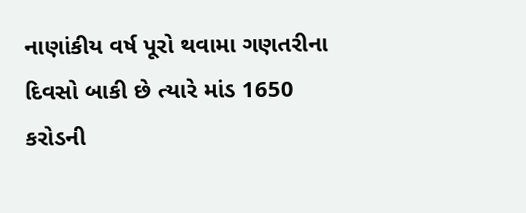નાણાંકીય વર્ષ પૂરો થવામા ગણતરીના દિવસો બાકી છે ત્યારે માંડ 1650 કરોડની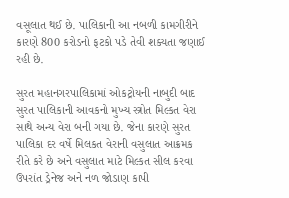વસૂલાત થઈ છે. પાલિકાની આ નબળી કામગીરીને કારણે 800 કરોડનો ફટકો પડે તેવી શક્યતા જણાઈ રહી છે.

સુરત મહાનગરપાલિકામાં ઓકટ્રોયની નાબુદી બાદ સુરત પાલિકાની આવકનો મુખ્ય સ્ત્રોત મિલ્કત વેરા સાથે અન્ય વેરા બની ગયા છે. જેના કારણે સુરત પાલિકા દર વર્ષે મિલકત વેરાની વસુલાત આક્રમક રીતે કરે છે અને વસુલાત માટે મિલ્કત સીલ કરવા ઉપરાંત ડ્રેનેજ અને નળ જોડાણ કાપી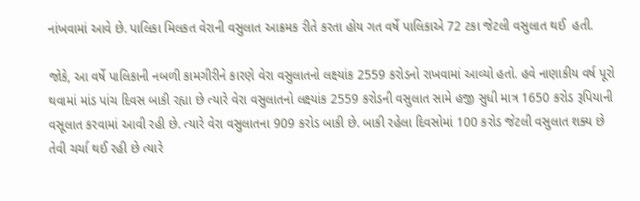નાંખવામાં આવે છે. પાલિકા મિલકત વેરાની વસુલાત આક્રમક રીતે કરતા હોય ગત વર્ષે પાલિકાએ 72 ટકા જેટલી વસુલાત થઈ  હતી.

જોકે, આ વર્ષે પાલિકાની નબળી કામગીરીને કારણે વેરા વસુલાતનો લક્ષ્યાંક 2559 કરોડનો રાખવામાં આવ્યો હતો. હવે નાણાકીય વર્ષ પૂરો થવામાં માંડ પાંચ દિવસ બાકી રહ્યા છે ત્યારે વેરા વસુલાતનો લક્ષ્યાંક 2559 કરોડની વસુલાત સામે હજી સુધી માત્ર 1650 કરોડ રૂપિયાની વસૂલાત કરવામાં આવી રહી છે. ત્યારે વેરા વસુલાતના 909 કરોડ બાકી છે. બાકી રહેલા દિવસોમાં 100 કરોડ જેટલી વસુલાત શક્ય છે તેવી ચર્ચા થઈ રહી છે ત્યારે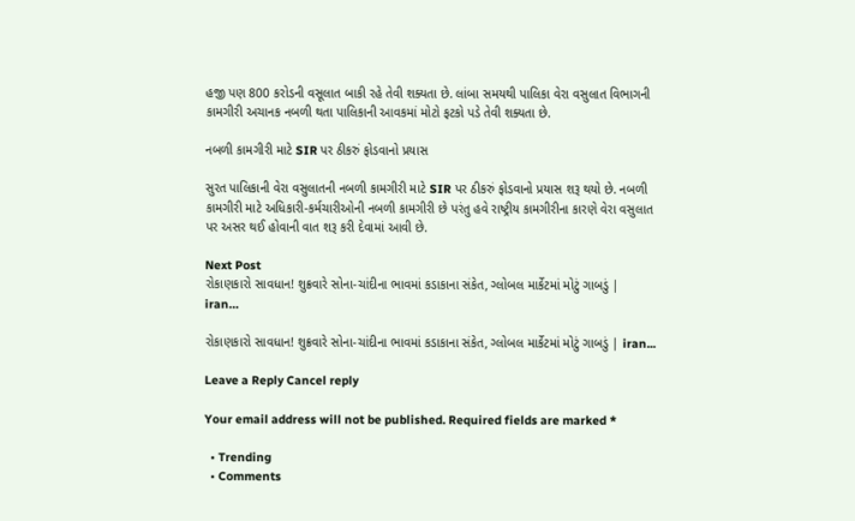હજી પણ 800 કરોડની વસૂલાત બાકી રહે તેવી શક્યતા છે. લાંબા સમયથી પાલિકા વેરા વસુલાત વિભાગની કામગીરી અચાનક નબળી થતા પાલિકાની આવકમાં મોટો ફટકો પડે તેવી શક્યતા છે.

નબળી કામગીરી માટે SIR પર ઠીકરું ફોડવાનો પ્રયાસ

સુરત પાલિકાની વેરા વસુલાતની નબળી કામગીરી માટે SIR પર ઠીકરું ફોડવાનો પ્રયાસ શરૂ થયો છે. નબળી કામગીરી માટે અધિકારી-કર્મચારીઓની નબળી કામગીરી છે પરંતુ હવે રાષ્ટ્રીય કામગીરીના કારણે વેરા વસુલાત પર અસર થઈ હોવાની વાત શરૂ કરી દેવામાં આવી છે.

Next Post
રોકાણકારો સાવધાન! શુક્રવારે સોના-ચાંદીના ભાવમાં કડાકાના સંકેત, ગ્લોબલ માર્કેટમાં મોટું ગાબડું | iran…

રોકાણકારો સાવધાન! શુક્રવારે સોના-ચાંદીના ભાવમાં કડાકાના સંકેત, ગ્લોબલ માર્કેટમાં મોટું ગાબડું | iran...

Leave a Reply Cancel reply

Your email address will not be published. Required fields are marked *

  • Trending
  • Comments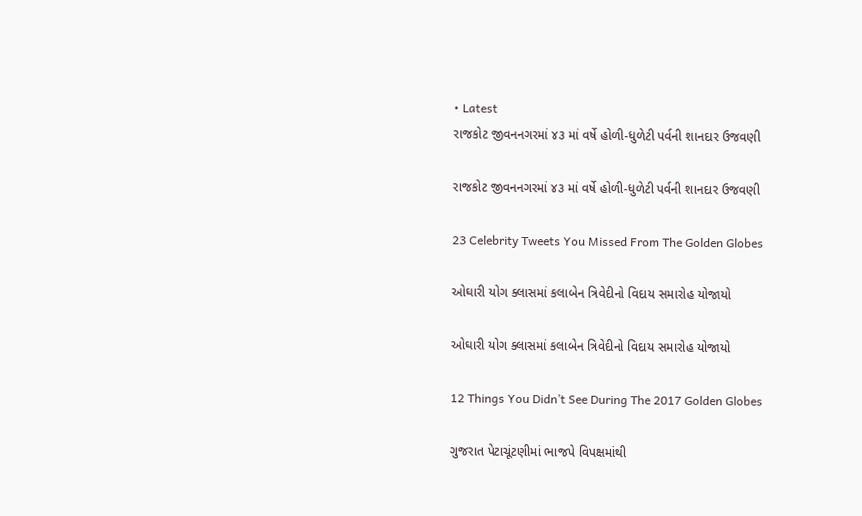• Latest
રાજકોટ જીવનનગરમાં ૪૩ માં વર્ષે હોળી-ધુળેટી પર્વની શાનદાર ઉજવણી

રાજકોટ જીવનનગરમાં ૪૩ માં વર્ષે હોળી-ધુળેટી પર્વની શાનદાર ઉજવણી

23 Celebrity Tweets You Missed From The Golden Globes

ઓઘારી યોગ ક્લાસમાં કલાબેન ત્રિવેદીનો વિદાય સમારોહ યોજાયો

ઓઘારી યોગ ક્લાસમાં કલાબેન ત્રિવેદીનો વિદાય સમારોહ યોજાયો

12 Things You Didn’t See During The 2017 Golden Globes

ગુજરાત પેટાચૂંટણીમાં ભાજપે વિપક્ષમાંથી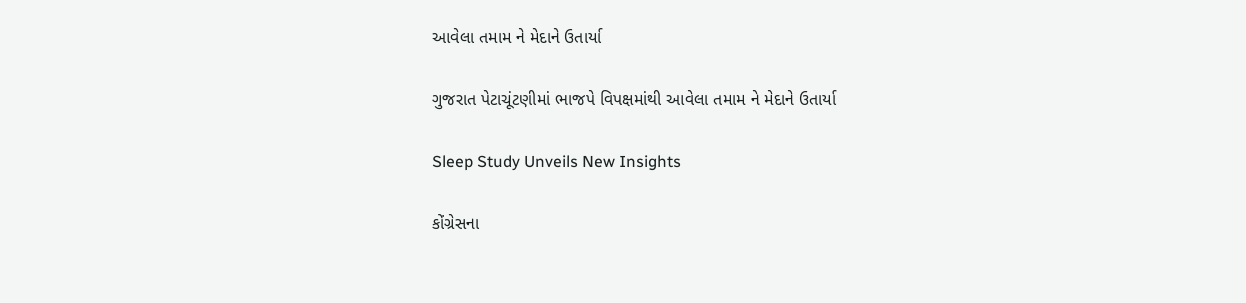આવેલા તમામ ને મેદાને ઉતાર્યા

ગુજરાત પેટાચૂંટણીમાં ભાજપે વિપક્ષમાંથી આવેલા તમામ ને મેદાને ઉતાર્યા

Sleep Study Unveils New Insights

કોંગ્રેસના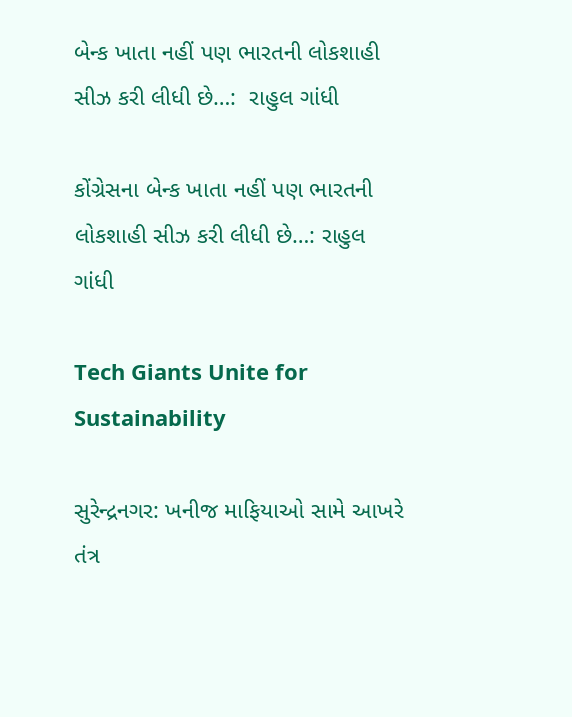બેન્ક ખાતા નહીં પણ ભારતની લોકશાહી સીઝ કરી લીધી છે…:  રાહુલ ગાંધી

કોંગ્રેસના બેન્ક ખાતા નહીં પણ ભારતની લોકશાહી સીઝ કરી લીધી છે…: રાહુલ ગાંધી

Tech Giants Unite for Sustainability

સુરેન્દ્રનગર: ખનીજ માફિયાઓ સામે આખરે તંત્ર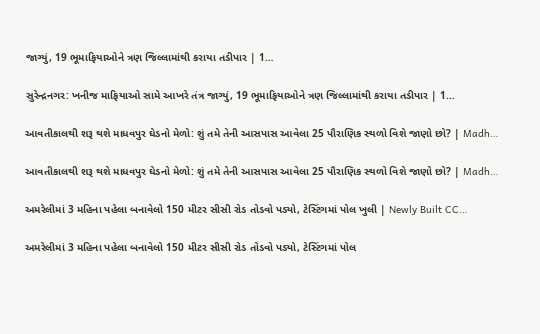જાગ્યું, 19 ભૂમાફિયાઓને ત્રણ જિલ્લામાંથી કરાયા તડીપાર | 1…

સુરેન્દ્રનગર: ખનીજ માફિયાઓ સામે આખરે તંત્ર જાગ્યું, 19 ભૂમાફિયાઓને ત્રણ જિલ્લામાંથી કરાયા તડીપાર | 1…

આવતીકાલથી શરૂ થશે માધવપુર ઘેડનો મેળો: શું તમે તેની આસપાસ આવેલા 25 પૌરાણિક સ્થળો વિશે જાણો છો? | Madh…

આવતીકાલથી શરૂ થશે માધવપુર ઘેડનો મેળો: શું તમે તેની આસપાસ આવેલા 25 પૌરાણિક સ્થળો વિશે જાણો છો? | Madh…

અમરેલીમાં 3 મહિના પહેલા બનાવેલો 150 મીટર સીસી રોડ તોડવો પડ્યો, ટેસ્ટિંગમાં પોલ ખુલી | Newly Built CC…

અમરેલીમાં 3 મહિના પહેલા બનાવેલો 150 મીટર સીસી રોડ તોડવો પડ્યો, ટેસ્ટિંગમાં પોલ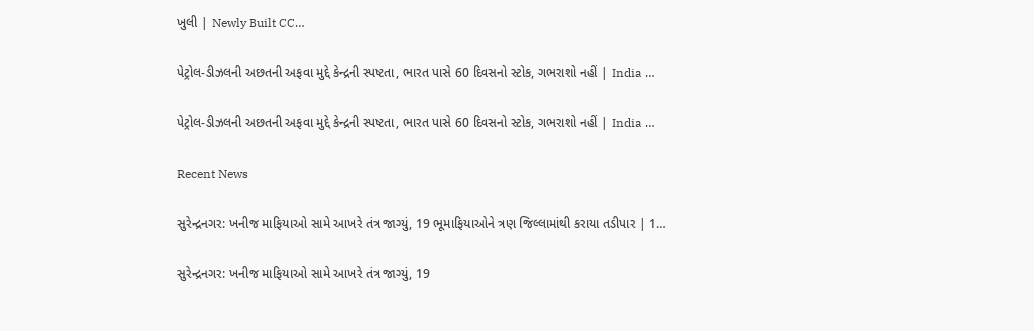ખુલી | Newly Built CC…

પેટ્રોલ-ડીઝલની અછતની અફવા મુદ્દે કેન્દ્રની સ્પષ્ટતા, ભારત પાસે 60 દિવસનો સ્ટોક, ગભરાશો નહીં | India …

પેટ્રોલ-ડીઝલની અછતની અફવા મુદ્દે કેન્દ્રની સ્પષ્ટતા, ભારત પાસે 60 દિવસનો સ્ટોક, ગભરાશો નહીં | India …

Recent News

સુરેન્દ્રનગર: ખનીજ માફિયાઓ સામે આખરે તંત્ર જાગ્યું, 19 ભૂમાફિયાઓને ત્રણ જિલ્લામાંથી કરાયા તડીપાર | 1…

સુરેન્દ્રનગર: ખનીજ માફિયાઓ સામે આખરે તંત્ર જાગ્યું, 19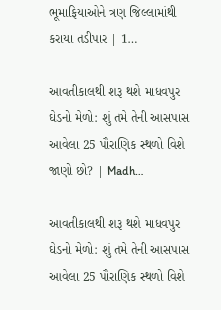ભૂમાફિયાઓને ત્રણ જિલ્લામાંથી કરાયા તડીપાર | 1…

આવતીકાલથી શરૂ થશે માધવપુર ઘેડનો મેળો: શું તમે તેની આસપાસ આવેલા 25 પૌરાણિક સ્થળો વિશે જાણો છો? | Madh…

આવતીકાલથી શરૂ થશે માધવપુર ઘેડનો મેળો: શું તમે તેની આસપાસ આવેલા 25 પૌરાણિક સ્થળો વિશે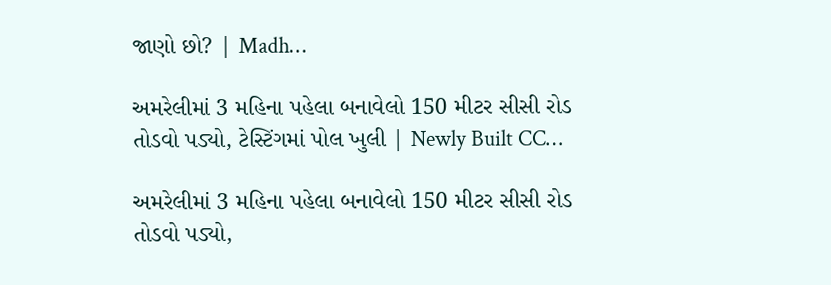જાણો છો? | Madh…

અમરેલીમાં 3 મહિના પહેલા બનાવેલો 150 મીટર સીસી રોડ તોડવો પડ્યો, ટેસ્ટિંગમાં પોલ ખુલી | Newly Built CC…

અમરેલીમાં 3 મહિના પહેલા બનાવેલો 150 મીટર સીસી રોડ તોડવો પડ્યો,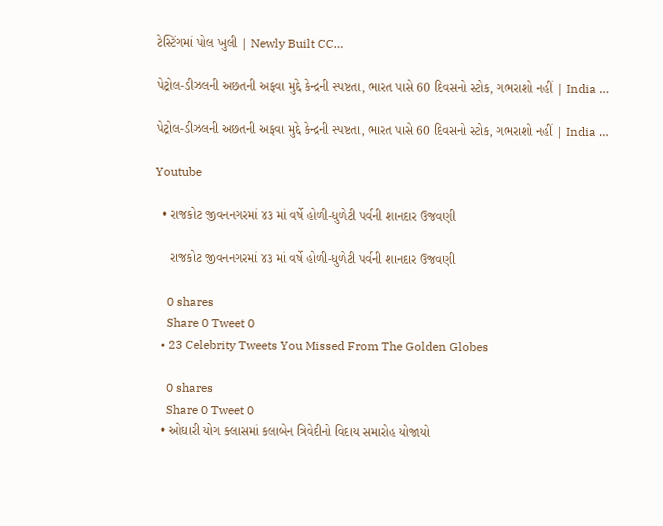ટેસ્ટિંગમાં પોલ ખુલી | Newly Built CC…

પેટ્રોલ-ડીઝલની અછતની અફવા મુદ્દે કેન્દ્રની સ્પષ્ટતા, ભારત પાસે 60 દિવસનો સ્ટોક, ગભરાશો નહીં | India …

પેટ્રોલ-ડીઝલની અછતની અફવા મુદ્દે કેન્દ્રની સ્પષ્ટતા, ભારત પાસે 60 દિવસનો સ્ટોક, ગભરાશો નહીં | India …

Youtube

  • રાજકોટ જીવનનગરમાં ૪૩ માં વર્ષે હોળી-ધુળેટી પર્વની શાનદાર ઉજવણી

    રાજકોટ જીવનનગરમાં ૪૩ માં વર્ષે હોળી-ધુળેટી પર્વની શાનદાર ઉજવણી

    0 shares
    Share 0 Tweet 0
  • 23 Celebrity Tweets You Missed From The Golden Globes

    0 shares
    Share 0 Tweet 0
  • ઓઘારી યોગ ક્લાસમાં કલાબેન ત્રિવેદીનો વિદાય સમારોહ યોજાયો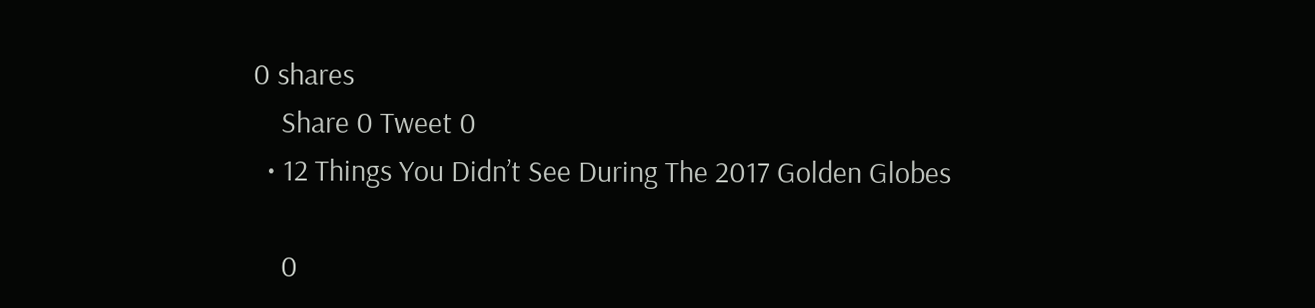0 shares
    Share 0 Tweet 0
  • 12 Things You Didn’t See During The 2017 Golden Globes

    0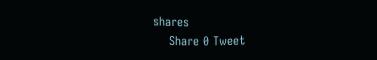shares
    Share 0 Tweet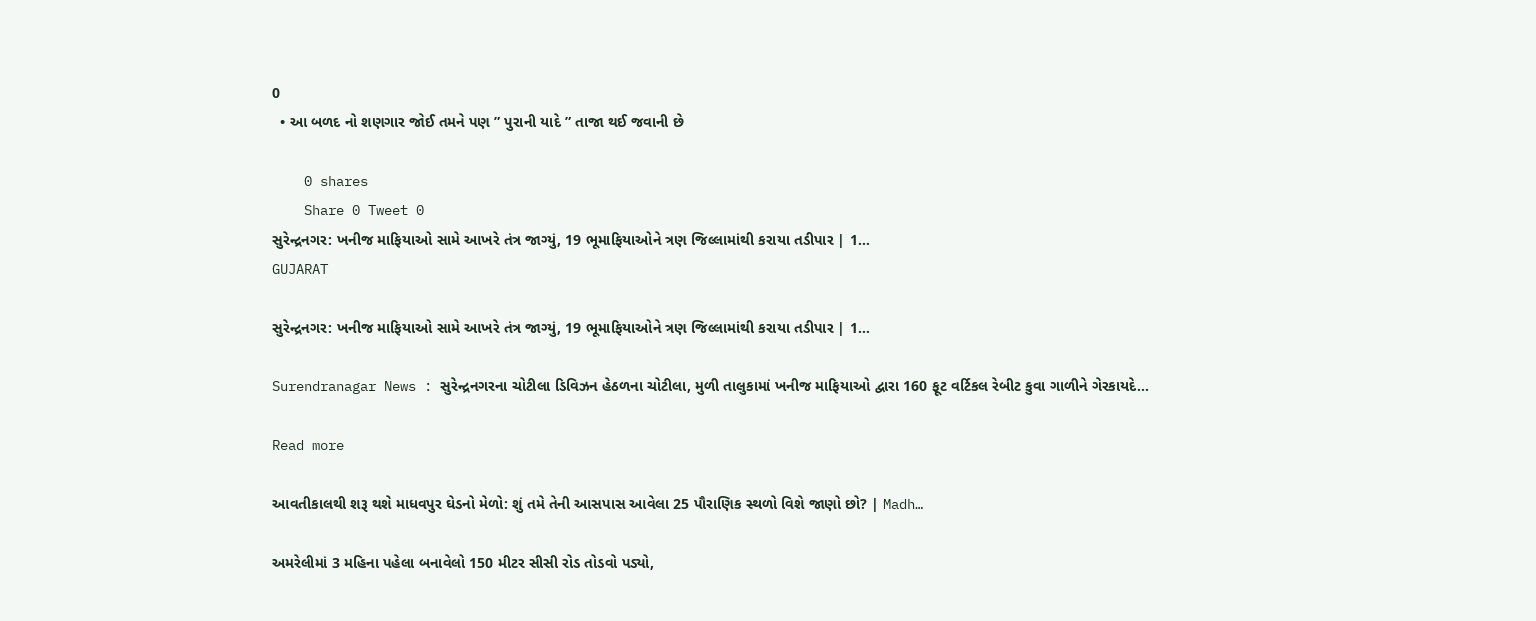0
  • આ બળદ નો શણગાર જોઈ તમને પણ ” પુરાની યાદે ” તાજા થઈ જવાની છે

    0 shares
    Share 0 Tweet 0
સુરેન્દ્રનગર: ખનીજ માફિયાઓ સામે આખરે તંત્ર જાગ્યું, 19 ભૂમાફિયાઓને ત્રણ જિલ્લામાંથી કરાયા તડીપાર | 1…
GUJARAT

સુરેન્દ્રનગર: ખનીજ માફિયાઓ સામે આખરે તંત્ર જાગ્યું, 19 ભૂમાફિયાઓને ત્રણ જિલ્લામાંથી કરાયા તડીપાર | 1…

Surendranagar News : સુરેન્દ્રનગરના ચોટીલા ડિવિઝન હેઠળના ચોટીલા, મુળી તાલુકામાં ખનીજ માફિયાઓ દ્વારા 160 ફૂટ વર્ટિકલ રેબીટ કુવા ગાળીને ગેરકાયદે...

Read more

આવતીકાલથી શરૂ થશે માધવપુર ઘેડનો મેળો: શું તમે તેની આસપાસ આવેલા 25 પૌરાણિક સ્થળો વિશે જાણો છો? | Madh…

અમરેલીમાં 3 મહિના પહેલા બનાવેલો 150 મીટર સીસી રોડ તોડવો પડ્યો,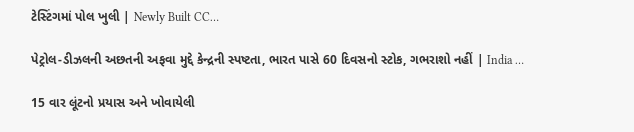ટેસ્ટિંગમાં પોલ ખુલી | Newly Built CC…

પેટ્રોલ-ડીઝલની અછતની અફવા મુદ્દે કેન્દ્રની સ્પષ્ટતા, ભારત પાસે 60 દિવસનો સ્ટોક, ગભરાશો નહીં | India …

15 વાર લૂંટનો પ્રયાસ અને ખોવાયેલી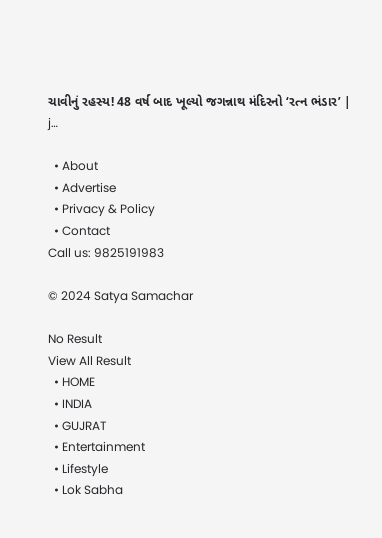ચાવીનું રહસ્ય! 48 વર્ષ બાદ ખૂલ્યો જગન્નાથ મંદિરનો ‘રત્ન ભંડાર’ | j…

  • About
  • Advertise
  • Privacy & Policy
  • Contact
Call us: 9825191983

© 2024 Satya Samachar

No Result
View All Result
  • HOME
  • INDIA
  • GUJRAT
  • Entertainment
  • Lifestyle
  • Lok Sabha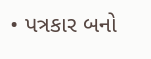• પત્રકાર બનો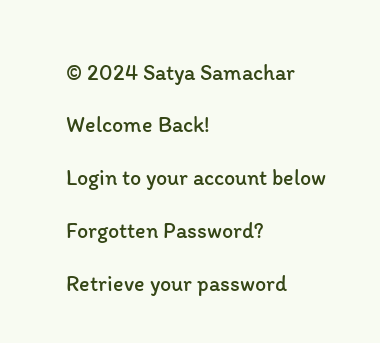© 2024 Satya Samachar

Welcome Back!

Login to your account below

Forgotten Password?

Retrieve your password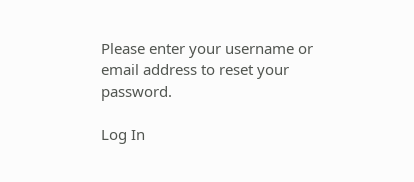Please enter your username or email address to reset your password.

Log In